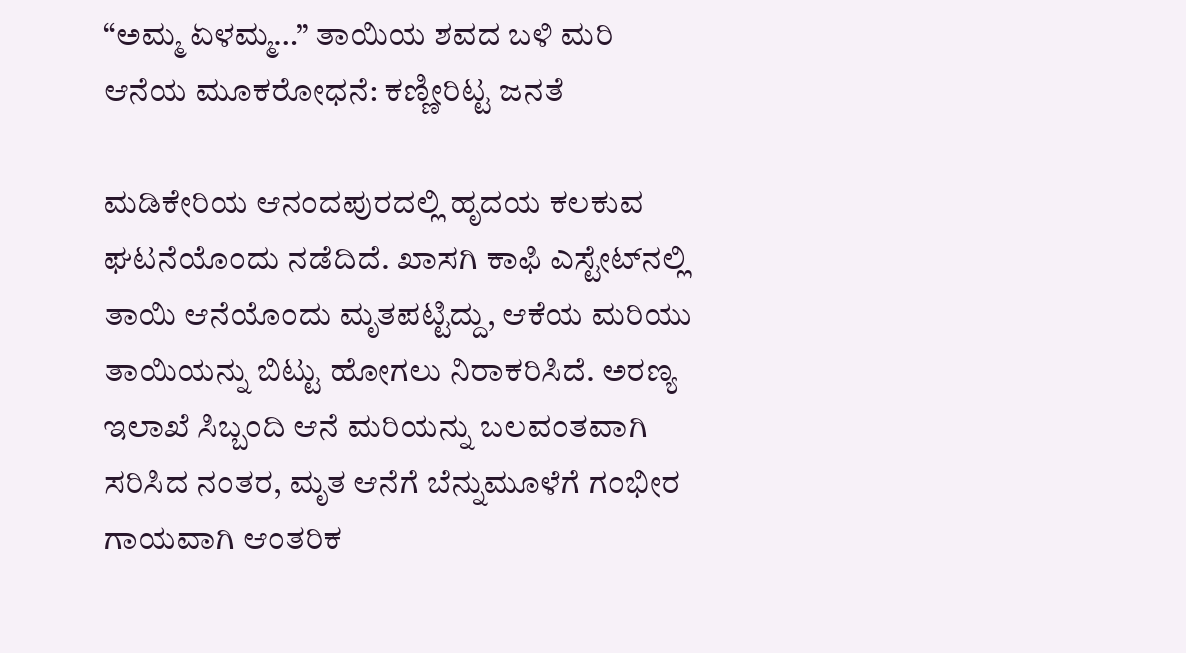“ಅಮ್ಮ ಏಳಮ್ಮ…” ತಾಯಿಯ ಶವದ ಬಳಿ ಮರಿ ಆನೆಯ ಮೂಕರೋಧನೆ: ಕಣ್ಣೀರಿಟ್ಟ ಜನತೆ

ಮಡಿಕೇರಿಯ ಆನಂದಪುರದಲ್ಲಿ ಹೃದಯ ಕಲಕುವ ಘಟನೆಯೊಂದು ನಡೆದಿದೆ. ಖಾಸಗಿ ಕಾಫಿ ಎಸ್ಟೇಟ್‌ನಲ್ಲಿ ತಾಯಿ ಆನೆಯೊಂದು ಮೃತಪಟ್ಟಿದ್ದು, ಆಕೆಯ ಮರಿಯು ತಾಯಿಯನ್ನು ಬಿಟ್ಟು ಹೋಗಲು ನಿರಾಕರಿಸಿದೆ. ಅರಣ್ಯ ಇಲಾಖೆ ಸಿಬ್ಬಂದಿ ಆನೆ ಮರಿಯನ್ನು ಬಲವಂತವಾಗಿ ಸರಿಸಿದ ನಂತರ, ಮೃತ ಆನೆಗೆ ಬೆನ್ನುಮೂಳೆಗೆ ಗಂಭೀರ ಗಾಯವಾಗಿ ಆಂತರಿಕ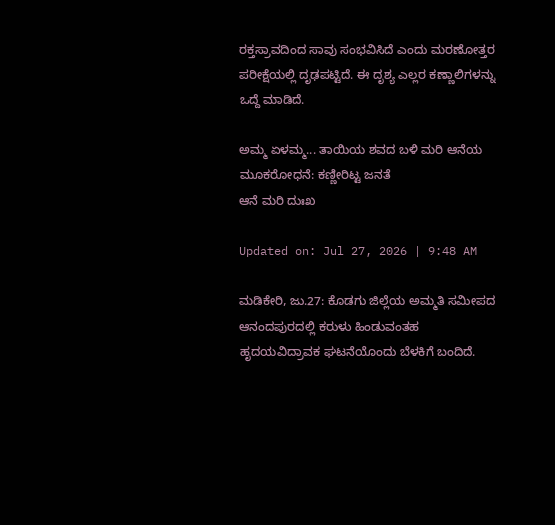ರಕ್ತಸ್ರಾವದಿಂದ ಸಾವು ಸಂಭವಿಸಿದೆ ಎಂದು ಮರಣೋತ್ತರ ಪರೀಕ್ಷೆಯಲ್ಲಿ ದೃಢಪಟ್ಟಿದೆ. ಈ ದೃಶ್ಯ ಎಲ್ಲರ ಕಣ್ಣಾಲಿಗಳನ್ನು ಒದ್ದೆ ಮಾಡಿದೆ.

ಅಮ್ಮ ಏಳಮ್ಮ... ತಾಯಿಯ ಶವದ ಬಳಿ ಮರಿ ಆನೆಯ ಮೂಕರೋಧನೆ: ಕಣ್ಣೀರಿಟ್ಟ ಜನತೆ
ಆನೆ ಮರಿ ದುಃಖ

Updated on: Jul 27, 2026 | 9:48 AM

ಮಡಿಕೇರಿ, ಜು.27: ಕೊಡಗು ಜಿಲ್ಲೆಯ ಅಮ್ಮತಿ ಸಮೀಪದ ಆನಂದಪುರದಲ್ಲಿ ಕರುಳು ಹಿಂಡುವಂತಹ ಹೃದಯವಿದ್ರಾವಕ ಘಟನೆಯೊಂದು ಬೆಳಕಿಗೆ ಬಂದಿದೆ.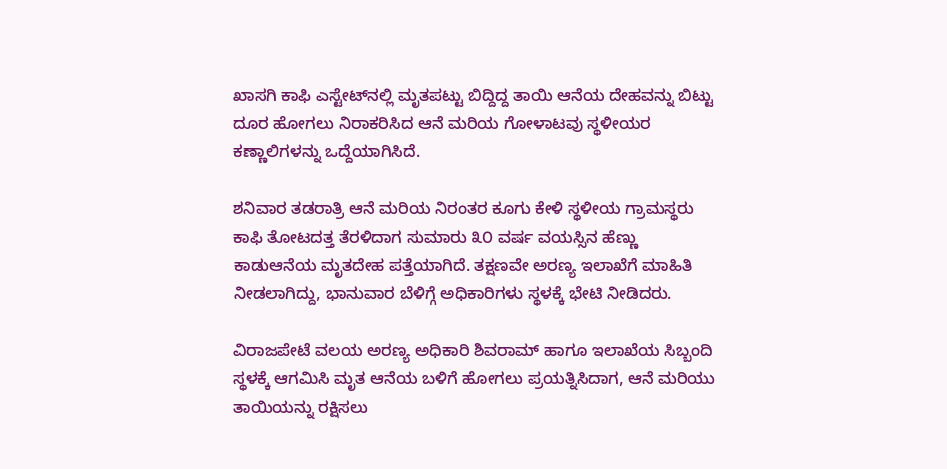ಖಾಸಗಿ ಕಾಫಿ ಎಸ್ಟೇಟ್‌ನಲ್ಲಿ ಮೃತಪಟ್ಟು ಬಿದ್ದಿದ್ದ ತಾಯಿ ಆನೆಯ ದೇಹವನ್ನು ಬಿಟ್ಟು ದೂರ ಹೋಗಲು ನಿರಾಕರಿಸಿದ ಆನೆ ಮರಿಯ ಗೋಳಾಟವು ಸ್ಥಳೀಯರ ಕಣ್ಣಾಲಿಗಳನ್ನು ಒದ್ದೆಯಾಗಿಸಿದೆ.

ಶನಿವಾರ ತಡರಾತ್ರಿ ಆನೆ ಮರಿಯ ನಿರಂತರ ಕೂಗು ಕೇಳಿ ಸ್ಥಳೀಯ ಗ್ರಾಮಸ್ಥರು ಕಾಫಿ ತೋಟದತ್ತ ತೆರಳಿದಾಗ ಸುಮಾರು ೩೦ ವರ್ಷ ವಯಸ್ಸಿನ ಹೆಣ್ಣು ಕಾಡುಆನೆಯ ಮೃತದೇಹ ಪತ್ತೆಯಾಗಿದೆ. ತಕ್ಷಣವೇ ಅರಣ್ಯ ಇಲಾಖೆಗೆ ಮಾಹಿತಿ ನೀಡಲಾಗಿದ್ದು, ಭಾನುವಾರ ಬೆಳಿಗ್ಗೆ ಅಧಿಕಾರಿಗಳು ಸ್ಥಳಕ್ಕೆ ಭೇಟಿ ನೀಡಿದರು.

ವಿರಾಜಪೇಟೆ ವಲಯ ಅರಣ್ಯ ಅಧಿಕಾರಿ ಶಿವರಾಮ್ ಹಾಗೂ ಇಲಾಖೆಯ ಸಿಬ್ಬಂದಿ ಸ್ಥಳಕ್ಕೆ ಆಗಮಿಸಿ ಮೃತ ಆನೆಯ ಬಳಿಗೆ ಹೋಗಲು ಪ್ರಯತ್ನಿಸಿದಾಗ, ಆನೆ ಮರಿಯು ತಾಯಿಯನ್ನು ರಕ್ಷಿಸಲು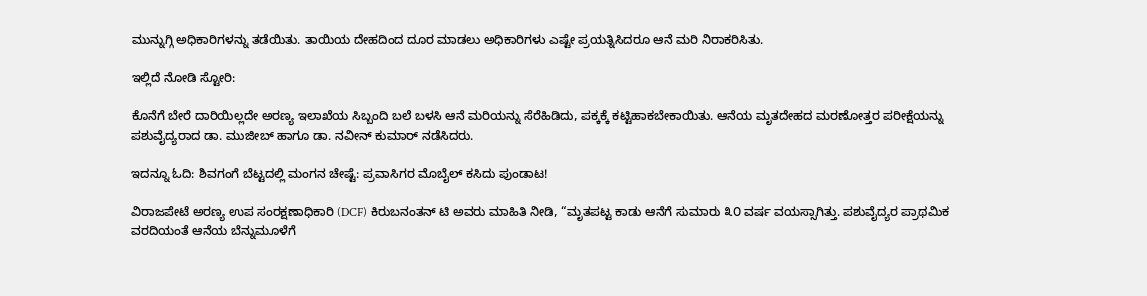ಮುನ್ನುಗ್ಗಿ ಅಧಿಕಾರಿಗಳನ್ನು ತಡೆಯಿತು. ತಾಯಿಯ ದೇಹದಿಂದ ದೂರ ಮಾಡಲು ಅಧಿಕಾರಿಗಳು ಎಷ್ಟೇ ಪ್ರಯತ್ನಿಸಿದರೂ ಆನೆ ಮರಿ ನಿರಾಕರಿಸಿತು.

ಇಲ್ಲಿದೆ ನೋಡಿ ಸ್ಟೋರಿ:

ಕೊನೆಗೆ ಬೇರೆ ದಾರಿಯಿಲ್ಲದೇ ಅರಣ್ಯ ಇಲಾಖೆಯ ಸಿಬ್ಬಂದಿ ಬಲೆ ಬಳಸಿ ಆನೆ ಮರಿಯನ್ನು ಸೆರೆಹಿಡಿದು, ಪಕ್ಕಕ್ಕೆ ಕಟ್ಟಿಹಾಕಬೇಕಾಯಿತು. ಆನೆಯ ಮೃತದೇಹದ ಮರಣೋತ್ತರ ಪರೀಕ್ಷೆಯನ್ನು ಪಶುವೈದ್ಯರಾದ ಡಾ. ಮುಜೀಬ್ ಹಾಗೂ ಡಾ. ನವೀನ್ ಕುಮಾರ್ ನಡೆಸಿದರು.

ಇದನ್ನೂ ಓದಿ: ಶಿವಗಂಗೆ ಬೆಟ್ಟದಲ್ಲಿ ಮಂಗನ ಚೇಷ್ಟೆ: ಪ್ರವಾಸಿಗರ ಮೊಬೈಲ್ ಕಸಿದು ಪುಂಡಾಟ!

ವಿರಾಜಪೇಟೆ ಅರಣ್ಯ ಉಪ ಸಂರಕ್ಷಣಾಧಿಕಾರಿ (DCF) ಕಿರುಬನಂತನ್ ಟಿ ಅವರು ಮಾಹಿತಿ ನೀಡಿ, “ಮೃತಪಟ್ಟ ಕಾಡು ಆನೆಗೆ ಸುಮಾರು ೩೦ ವರ್ಷ ವಯಸ್ಸಾಗಿತ್ತು. ಪಶುವೈದ್ಯರ ಪ್ರಾಥಮಿಕ ವರದಿಯಂತೆ ಆನೆಯ ಬೆನ್ನುಮೂಳೆಗೆ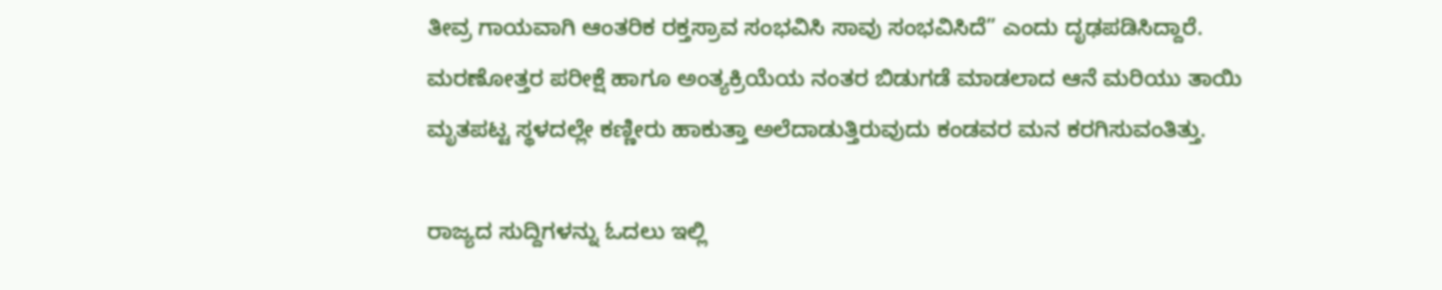ತೀವ್ರ ಗಾಯವಾಗಿ ಆಂತರಿಕ ರಕ್ತಸ್ರಾವ ಸಂಭವಿಸಿ ಸಾವು ಸಂಭವಿಸಿದೆ” ಎಂದು ದೃಢಪಡಿಸಿದ್ದಾರೆ. ಮರಣೋತ್ತರ ಪರೀಕ್ಷೆ ಹಾಗೂ ಅಂತ್ಯಕ್ರಿಯೆಯ ನಂತರ ಬಿಡುಗಡೆ ಮಾಡಲಾದ ಆನೆ ಮರಿಯು ತಾಯಿ ಮೃತಪಟ್ಟ ಸ್ಥಳದಲ್ಲೇ ಕಣ್ಣೀರು ಹಾಕುತ್ತಾ ಅಲೆದಾಡುತ್ತಿರುವುದು ಕಂಡವರ ಮನ ಕರಗಿಸುವಂತಿತ್ತು.

ರಾಜ್ಯದ ಸುದ್ದಿಗಳನ್ನು ಓದಲು ಇಲ್ಲಿ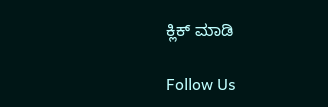ಕ್ಲಿಕ್ ಮಾಡಿ

Follow Us